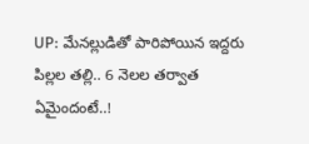UP: మేనల్లుడితో పారిపోయిన ఇద్దరు పిల్లల తల్లి.. 6 నెలల తర్వాత ఏమైందంటే..!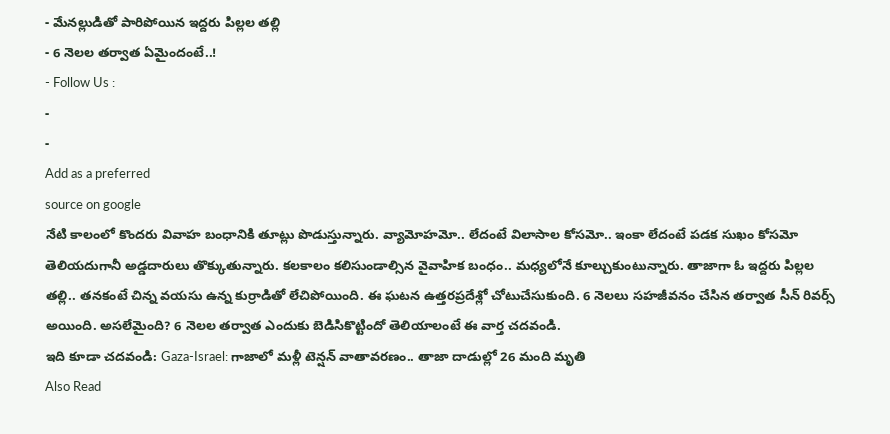- మేనల్లుడితో పారిపోయిన ఇద్దరు పిల్లల తల్లి
- 6 నెలల తర్వాత ఏమైందంటే..!
- Follow Us :
-
-
Add as a preferred
source on google
నేటి కాలంలో కొందరు వివాహ బంధానికి తూట్లు పొడుస్తున్నారు. వ్యామోహమో.. లేదంటే విలాసాల కోసమో.. ఇంకా లేదంటే పడక సుఖం కోసమో తెలియదుగానీ అడ్డదారులు తొక్కుతున్నారు. కలకాలం కలిసుండాల్సిన వైవాహిక బంధం.. మధ్యలోనే కూల్చుకుంటున్నారు. తాజాగా ఓ ఇద్దరు పిల్లల తల్లి.. తనకంటే చిన్న వయసు ఉన్న కుర్రాడితో లేచిపోయింది. ఈ ఘటన ఉత్తరప్రదేశ్లో చోటుచేసుకుంది. 6 నెలలు సహజీవనం చేసిన తర్వాత సీన్ రివర్స్ అయింది. అసలేమైంది? 6 నెలల తర్వాత ఎందుకు బెడిసికొట్టిందో తెలియాలంటే ఈ వార్త చదవండి.
ఇది కూడా చదవండి: Gaza-Israel: గాజాలో మళ్లీ టెన్షన్ వాతావరణం.. తాజా దాడుల్లో 26 మంది మృతి
Also Read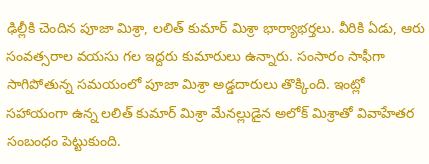ఢిల్లీకి చెందిన పూజా మిశ్రా, లలిత్ కుమార్ మిశ్రా భార్యాభర్తలు. వీరికి ఏడు, ఆరు సంవత్సరాల వయసు గల ఇద్దరు కుమారులు ఉన్నారు. సంసారం సాఫీగా సాగిపోతున్న సమయంలో పూజా మిశ్రా అడ్డదారులు తొక్కింది. ఇంట్లో సహాయంగా ఉన్న లలిత్ కుమార్ మిశ్రా మేనల్లుడైన అలోక్ మిశ్రాతో వివాహేతర సంబంధం పెట్టుకుంది.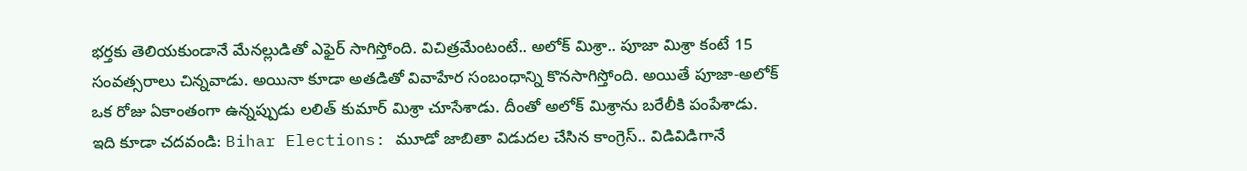భర్తకు తెలియకుండానే మేనల్లుడితో ఎఫైర్ సాగిస్తోంది. విచిత్రమేంటంటే.. అలోక్ మిశ్రా.. పూజా మిశ్రా కంటే 15 సంవత్సరాలు చిన్నవాడు. అయినా కూడా అతడితో వివాహేర సంబంధాన్ని కొనసాగిస్తోంది. అయితే పూజా-అలోక్ ఒక రోజు ఏకాంతంగా ఉన్నప్పుడు లలిత్ కుమార్ మిశ్రా చూసేశాడు. దీంతో అలోక్ మిశ్రాను బరేలీకి పంపేశాడు.
ఇది కూడా చదవండి: Bihar Elections: మూడో జాబితా విడుదల చేసిన కాంగ్రెస్.. విడివిడిగానే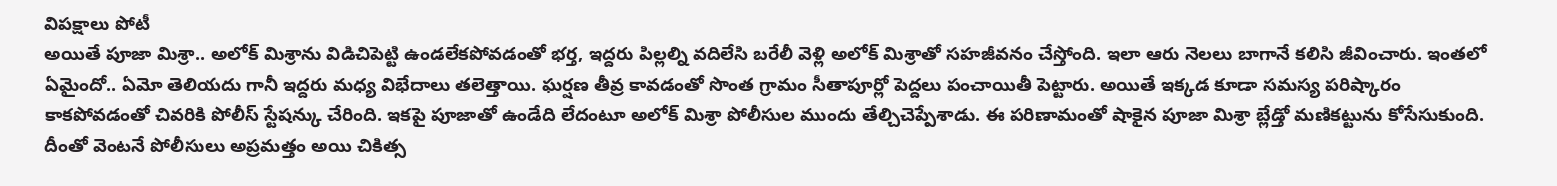విపక్షాలు పోటీ
అయితే పూజా మిశ్రా.. అలోక్ మిశ్రాను విడిచిపెట్టి ఉండలేకపోవడంతో భర్త, ఇద్దరు పిల్లల్ని వదిలేసి బరేలీ వెళ్లి అలోక్ మిశ్రాతో సహజీవనం చేస్తోంది. ఇలా ఆరు నెలలు బాగానే కలిసి జీవించారు. ఇంతలో ఏమైందో.. ఏమో తెలియదు గానీ ఇద్దరు మధ్య విభేదాలు తలెత్తాయి. ఘర్షణ తీవ్ర కావడంతో సొంత గ్రామం సీతాపూర్లో పెద్దలు పంచాయితీ పెట్టారు. అయితే ఇక్కడ కూడా సమస్య పరిష్కారం కాకపోవడంతో చివరికి పోలీస్ స్టేషన్కు చేరింది. ఇకపై పూజాతో ఉండేది లేదంటూ అలోక్ మిశ్రా పోలీసుల ముందు తేల్చిచెప్పేశాడు. ఈ పరిణామంతో షాకైన పూజా మిశ్రా బ్లేడ్తో మణికట్టును కోసేసుకుంది. దీంతో వెంటనే పోలీసులు అప్రమత్తం అయి చికిత్స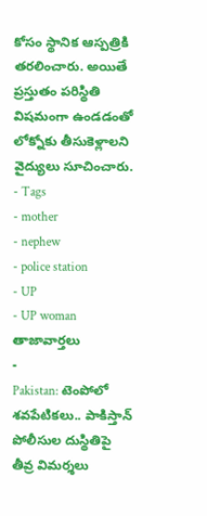కోసం స్థానిక ఆస్పత్రికి తరలించారు. అయితే ప్రస్తుతం పరిస్థితి విషమంగా ఉండడంతో లోక్నోకు తీసుకెళ్లాలని వైద్యులు సూచించారు.
- Tags
- mother
- nephew
- police station
- UP
- UP woman
తాజావార్తలు
-
Pakistan: టెంపోలో శవపేటికలు.. పాకిస్తాన్ పోలీసుల దుస్థితిపై తీవ్ర విమర్శలు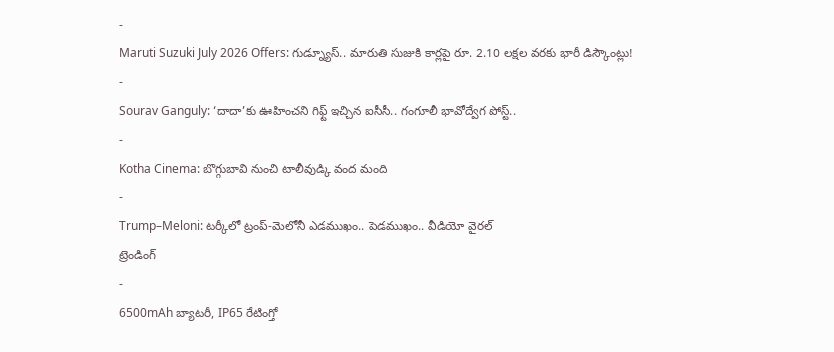-
Maruti Suzuki July 2026 Offers: గుడ్న్యూస్.. మారుతి సుజుకి కార్లపై రూ. 2.10 లక్షల వరకు భారీ డిస్కౌంట్లు!
-
Sourav Ganguly: ‘దాదా’కు ఊహించని గిఫ్ట్ ఇచ్చిన ఐసీసీ.. గంగూలీ భావోద్వేగ పోస్ట్..
-
Kotha Cinema: బొగ్గుబావి నుంచి టాలీవుడ్కి వంద మంది
-
Trump–Meloni: టర్కీలో ట్రంప్-మెలోనీ ఎడముఖం.. పెడముఖం.. వీడియో వైరల్
ట్రెండింగ్
-
6500mAh బ్యాటరీ, IP65 రేటింగ్తో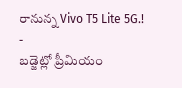రానున్న Vivo T5 Lite 5G.!
-
బడ్జెట్లో ప్రీమియం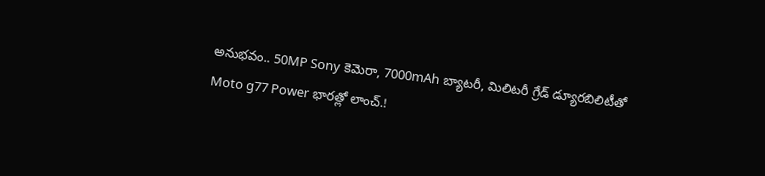అనుభవం.. 50MP Sony కెమెరా, 7000mAh బ్యాటరీ, మిలిటరీ గ్రేడ్ డ్యూరబిలిటీతో Moto g77 Power భారత్లో లాంచ్.!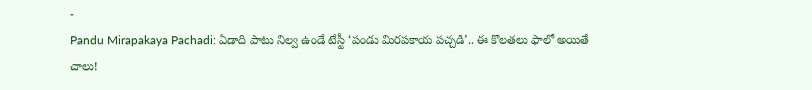-
Pandu Mirapakaya Pachadi: ఏడాది పాటు నిల్వ ఉండే టేస్టీ ‘పండు మిరపకాయ పచ్చడి’.. ఈ కొలతలు ఫాలో అయితే చాలు!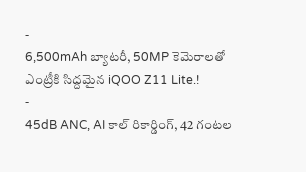-
6,500mAh బ్యాటరీ, 50MP కెమెరాలతో ఎంట్రీకి సిద్దమైన iQOO Z11 Lite.!
-
45dB ANC, AI కాల్ రికార్డింగ్, 42 గంటల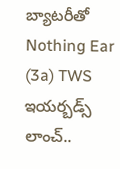బ్యాటరీతో Nothing Ear (3a) TWS ఇయర్బడ్స్ లాంచ్..